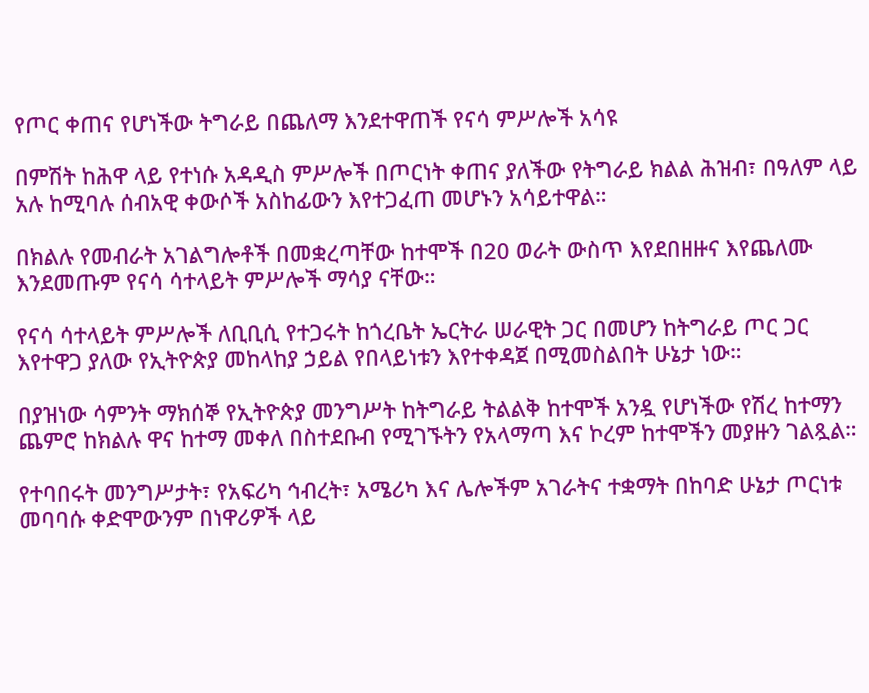የጦር ቀጠና የሆነችው ትግራይ በጨለማ እንደተዋጠች የናሳ ምሥሎች አሳዩ

በምሽት ከሕዋ ላይ የተነሱ አዳዲስ ምሥሎች በጦርነት ቀጠና ያለችው የትግራይ ክልል ሕዝብ፣ በዓለም ላይ አሉ ከሚባሉ ሰብአዊ ቀውሶች አስከፊውን እየተጋፈጠ መሆኑን አሳይተዋል።

በክልሉ የመብራት አገልግሎቶች በመቋረጣቸው ከተሞች በ20 ወራት ውስጥ እየደበዘዙና እየጨለሙ እንደመጡም የናሳ ሳተላይት ምሥሎች ማሳያ ናቸው።

የናሳ ሳተላይት ምሥሎች ለቢቢሲ የተጋሩት ከጎረቤት ኤርትራ ሠራዊት ጋር በመሆን ከትግራይ ጦር ጋር እየተዋጋ ያለው የኢትዮጵያ መከላከያ ኃይል የበላይነቱን እየተቀዳጀ በሚመስልበት ሁኔታ ነው።

በያዝነው ሳምንት ማክሰኞ የኢትዮጵያ መንግሥት ከትግራይ ትልልቅ ከተሞች አንዷ የሆነችው የሽረ ከተማን ጨምሮ ከክልሉ ዋና ከተማ መቀለ በስተደቡብ የሚገኙትን የአላማጣ እና ኮረም ከተሞችን መያዙን ገልጿል።

የተባበሩት መንግሥታት፣ የአፍሪካ ኅብረት፣ አሜሪካ እና ሌሎችም አገራትና ተቋማት በከባድ ሁኔታ ጦርነቱ መባባሱ ቀድሞውንም በነዋሪዎች ላይ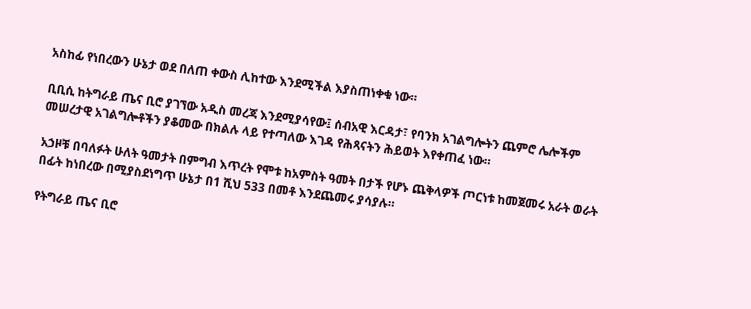አስከፊ የነበረውን ሁኔታ ወደ በለጠ ቀውስ ሊከተው እንደሚችል እያስጠነቀቁ ነው።

ቢቢሲ ከትግራይ ጤና ቢሮ ያገኘው አዲስ መረጃ እንደሚያሳየው፤ ሰብአዊ እርዳታ፣ የባንክ አገልግሎትን ጨምሮ ሌሎችም መሠረታዊ አገልግሎቶችን ያቆመው በክልሉ ላይ የተጣለው እገዳ የሕጻናትን ሕይወት እየቀጠፈ ነው።

አኃዞቹ በባለፉት ሁለት ዓመታት በምግብ እጥረት የሞቱ ከአምስት ዓመት በታች የሆኑ ጨቅላዎች ጦርነቱ ከመጀመሩ አራት ወራት በፊት ከነበረው በሚያስደነግጥ ሁኔታ በ1 ሺህ 533 በመቶ እንደጨመሩ ያሳያሉ።

የትግራይ ጤና ቢሮ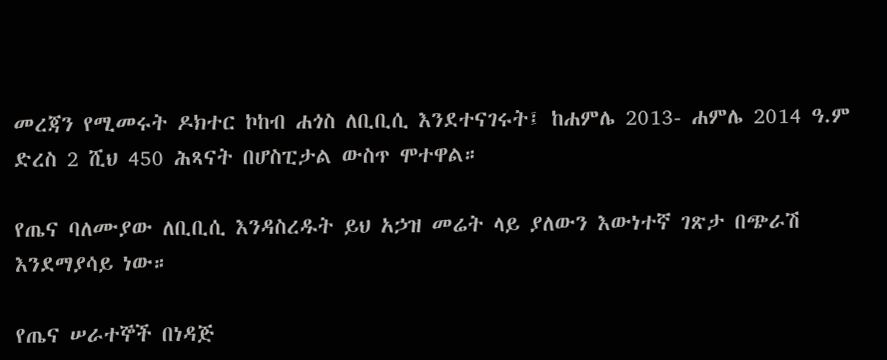መረጃን የሚመሩት ዶክተር ኮከብ ሐጎስ ለቢቢሲ እንደተናገሩት፤ ከሐምሌ 2013- ሐምሌ 2014 ዓ.ም ድረስ 2 ሺህ 450 ሕጻናት በሆስፒታል ውስጥ ሞተዋል።

የጤና ባለሙያው ለቢቢሲ እንዳስረዱት ይህ አኃዝ መሬት ላይ ያለውን እውነተኛ ገጽታ በጭራሽ እንደማያሳይ ነው።

የጤና ሠራተኞች በነዳጅ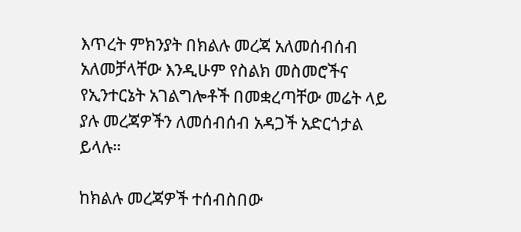እጥረት ምክንያት በክልሉ መረጃ አለመሰብሰብ አለመቻላቸው እንዲሁም የስልክ መስመሮችና የኢንተርኔት አገልግሎቶች በመቋረጣቸው መሬት ላይ ያሉ መረጃዎችን ለመሰብሰብ አዳጋች አድርጎታል ይላሉ።

ከክልሉ መረጃዎች ተሰብስበው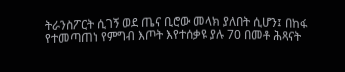ትራንስፖርት ሲገኝ ወደ ጤና ቢሮው መላክ ያለበት ሲሆን፤ በከፋ የተመጣጠነ የምግብ እጦት እየተሰቃዩ ያሉ 70 በመቶ ሕጻናት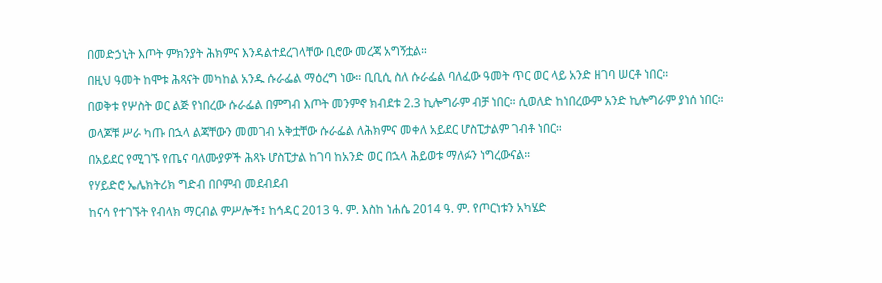በመድኃኒት እጦት ምክንያት ሕክምና እንዳልተደረገላቸው ቢሮው መረጃ አግኝቷል።

በዚህ ዓመት ከሞቱ ሕጻናት መካከል አንዱ ሱራፌል ማዕረግ ነው። ቢቢሲ ስለ ሱራፌል ባለፈው ዓመት ጥር ወር ላይ አንድ ዘገባ ሠርቶ ነበር።

በወቅቱ የሦስት ወር ልጅ የነበረው ሱራፌል በምግብ እጦት መንምኖ ክብደቱ 2.3 ኪሎግራም ብቻ ነበር። ሲወለድ ከነበረውም አንድ ኪሎግራም ያነሰ ነበር።

ወላጆቹ ሥራ ካጡ በኋላ ልጃቸውን መመገብ አቅቷቸው ሱራፌል ለሕክምና መቀለ አይደር ሆስፒታልም ገብቶ ነበር።

በአይደር የሚገኙ የጤና ባለሙያዎች ሕጻኑ ሆስፒታል ከገባ ከአንድ ወር በኋላ ሕይወቱ ማለፉን ነግረውናል።

የሃይድሮ ኤሌክትሪክ ግድብ በቦምብ መደብደብ

ከናሳ የተገኙት የብላክ ማርብል ምሥሎች፤ ከኅዳር 2013 ዓ. ም. እስከ ነሐሴ 2014 ዓ. ም. የጦርነቱን አካሄድ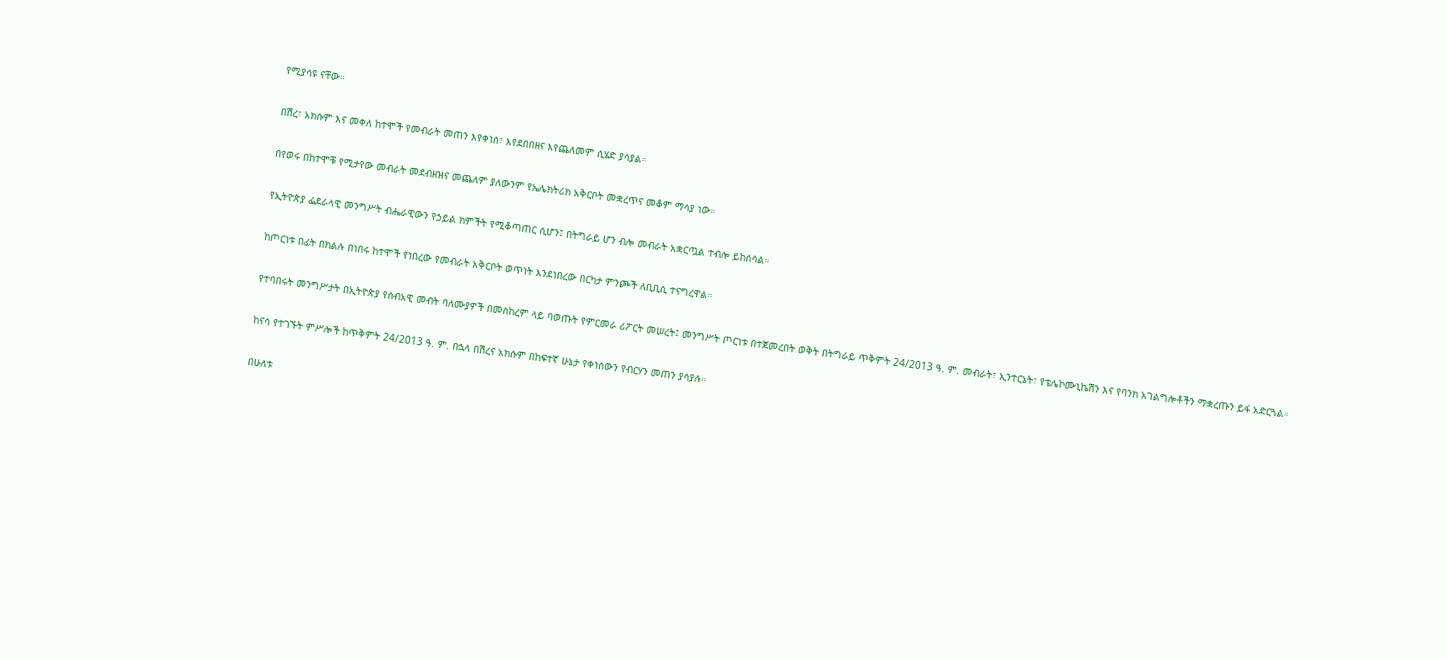የሚያሳዩ ናቸው።

በሽረ፣ አክሱም እና መቀለ ከተሞች የመብራት መጠን እየቀነሰ፣ እየደበበዘና እየጨለመም ሲሄድ ያሳያል።

በየወሩ በከተሞቹ የሚታየው መብራት መደብዘዝና መጨለም ያለውንም የኤሌክትሪክ አቅርቦት መቋረጥና መቆም ማሳያ ነው።

የኢትዮጵያ ፌደራላዊ መንግሥት ብሔራዊውን የኃይል ክምችት የሚቆጣጠር ሲሆን፤ በትግራይ ሆን ብሎ መብራት አቋርጧል ተብሎ ይከሰሳል።

ከጦርነቱ በፊት በክልሉ በነበሩ ከተሞች የነበረው የመብራት አቅርቦት ወጥነት እንደነበረው በርካታ ምንጮች ለቢቢሲ ተናግረዋል።

የተባበሩት መንግሥታት በኢትዮጵያ የሰብአዊ መብት ባለሙያዎች በመስከረም ላይ ባወጡት የምርመራ ሪፖርት መሠረት፤ መንግሥት ጦርነቱ በተጀመረበት ወቅት በትግራይ ጥቅምት 24/2013 ዓ. ም. መብራት፣ ኢንተርኔት፣ የቴሌኮሙኒኬሽን እና የባንክ አገልግሎቶችን ማቋረጡን ይፋ አድርጓል።

ከናሳ የተገኙት ምሥሎች ከጥቅምት 24/2013 ዓ. ም. በኋላ በሽረና አክሱም በከፍተኛ ሁኔታ የቀነሰውን የብርሃን መጠን ያሳያሉ።

በሁለቱ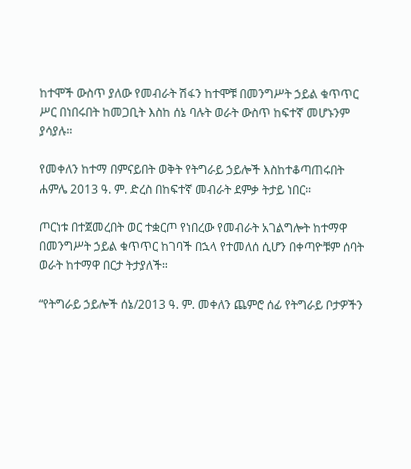ከተሞች ውስጥ ያለው የመብራት ሽፋን ከተሞቹ በመንግሥት ኃይል ቁጥጥር ሥር በነበሩበት ከመጋቢት እስከ ሰኔ ባሉት ወራት ውስጥ ከፍተኛ መሆኑንም ያሳያሉ።

የመቀለን ከተማ በምናይበት ወቅት የትግራይ ኃይሎች እስከተቆጣጠሩበት ሐምሌ 2013 ዓ. ም. ድረስ በከፍተኛ መብራት ደምቃ ትታይ ነበር።

ጦርነቱ በተጀመረበት ወር ተቋርጦ የነበረው የመብራት አገልግሎት ከተማዋ በመንግሥት ኃይል ቁጥጥር ከገባች በኋላ የተመለሰ ሲሆን በቀጣዮቹም ሰባት ወራት ከተማዋ በርታ ትታያለች።

“የትግራይ ኃይሎች ሰኔ/2013 ዓ. ም. መቀለን ጨምሮ ሰፊ የትግራይ ቦታዎችን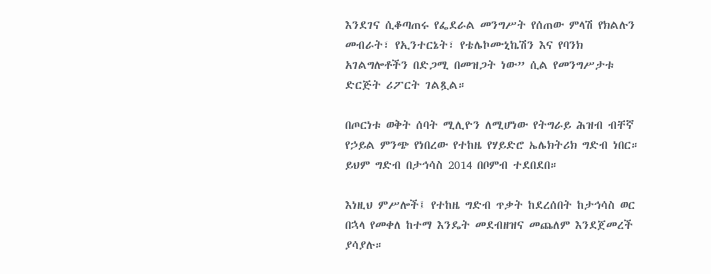እንደገና ሲቆጣጠሩ የፌደራል መንግሥት የሰጠው ምላሽ የክልሉን መብራት፣ የኢንተርኔት፣ የቴሌኮሙኒኬሽን እና የባንክ አገልግሎቶችን በድጋሚ በመዝጋት ነው” ሲል የመንግሥታቱ ድርጅት ሪፖርት ገልጿል።

በጦርነቱ ወቅት ሰባት ሚሊዮን ለሚሆነው የትግራይ ሕዝብ ብቸኛ የኃይል ምንጭ የነበረው የተከዜ የሃይድሮ ኤሌክትሪክ ግድብ ነበር። ይህም ግድብ በታኅሳስ 2014 በቦምብ ተደበደበ።

እነዚህ ምሥሎች፤ የተከዜ ግድብ ጥቃት ከደረሰበት ከታኅሳስ ወር በኋላ የመቀለ ከተማ እንዴት መደብዘዝና መጨለም እንደጀመረች ያሳያሉ።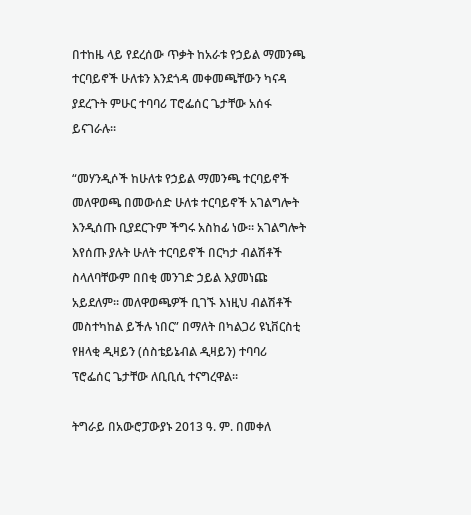በተከዜ ላይ የደረሰው ጥቃት ከአራቱ የኃይል ማመንጫ ተርባይኖች ሁለቱን እንደጎዳ መቀመጫቸውን ካናዳ ያደረጉት ምሁር ተባባሪ ፐሮፌሰር ጌታቸው አሰፋ ይናገራሉ።

“መሃንዲሶች ከሁለቱ የኃይል ማመንጫ ተርባይኖች መለዋወጫ በመውሰድ ሁለቱ ተርባይኖች አገልግሎት እንዲሰጡ ቢያደርጉም ችግሩ አስከፊ ነው። አገልግሎት እየሰጡ ያሉት ሁለት ተርባይኖች በርካታ ብልሽቶች ስላለባቸውም በበቂ መንገድ ኃይል እያመነጩ አይደለም። መለዋወጫዎች ቢገኙ እነዚህ ብልሽቶች መስተካከል ይችሉ ነበር” በማለት በካልጋሪ ዩኒቨርስቲ የዘላቂ ዲዛይን (ሰስቴይኔብል ዲዛይን) ተባባሪ ፕሮፌሰር ጌታቸው ለቢቢሲ ተናግረዋል።

ትግራይ በአውሮፓውያኑ 2013 ዓ. ም. በመቀለ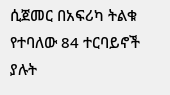ሲጀመር በአፍሪካ ትልቁ የተባለው 84 ተርባይኖች ያሉት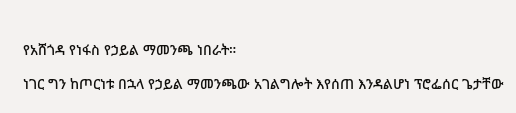የአሸጎዳ የነፋስ የኃይል ማመንጫ ነበራት።

ነገር ግን ከጦርነቱ በኋላ የኃይል ማመንጫው አገልግሎት እየሰጠ እንዳልሆነ ፕሮፌሰር ጌታቸው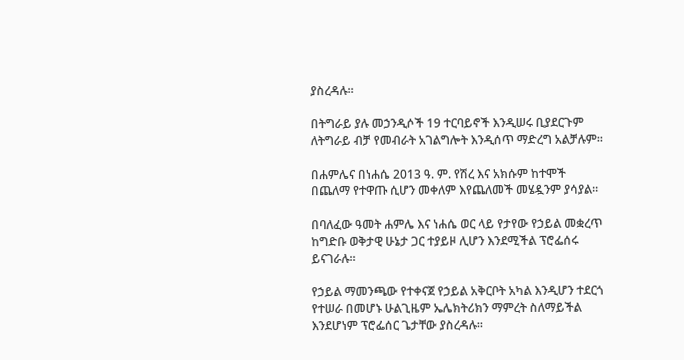ያስረዳሉ።

በትግራይ ያሉ መኃንዲሶች 19 ተርባይኖች እንዲሠሩ ቢያደርጉም ለትግራይ ብቻ የመብራት አገልግሎት እንዲሰጥ ማድረግ አልቻሉም።

በሐምሌና በነሐሴ 2013 ዓ. ም. የሽረ እና አክሱም ከተሞች በጨለማ የተዋጡ ሲሆን መቀለም እየጨለመች መሄዷንም ያሳያል።

በባለፈው ዓመት ሐምሌ እና ነሐሴ ወር ላይ የታየው የኃይል መቋረጥ ከግድቡ ወቅታዊ ሁኔታ ጋር ተያይዞ ሊሆን እንደሚችል ፕሮፌሰሩ ይናገራሉ።

የኃይል ማመንጫው የተቀናጀ የኃይል አቅርቦት አካል እንዲሆን ተደርጎ የተሠራ በመሆኑ ሁልጊዜም ኤሌክትሪክን ማምረት ስለማይችል እንደሆነም ፕሮፌሰር ጌታቸው ያስረዳሉ።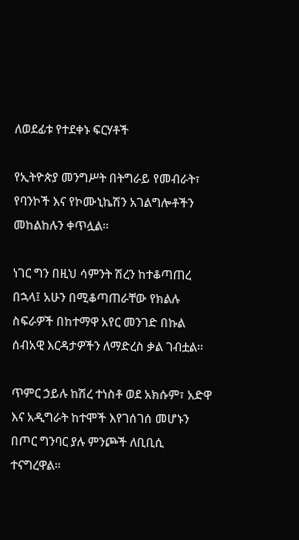ለወደፊቱ የተደቀኑ ፍርሃቶች

የኢትዮጵያ መንግሥት በትግራይ የመብራት፣ የባንኮች እና የኮሙኒኬሽን አገልግሎቶችን መከልከሉን ቀጥሏል።

ነገር ግን በዚህ ሳምንት ሽረን ከተቆጣጠረ በኋላ፤ አሁን በሚቆጣጠራቸው የክልሉ ስፍራዎች በከተማዋ አየር መንገድ በኩል ሰብአዊ እርዳታዎችን ለማድረስ ቃል ገብቷል።

ጥምር ኃይሉ ከሽረ ተነስቶ ወደ አክሱም፣ አድዋ እና አዲግራት ከተሞች እየገሰገሰ መሆኑን በጦር ግንባር ያሉ ምንጮች ለቢቢሲ ተናግረዋል።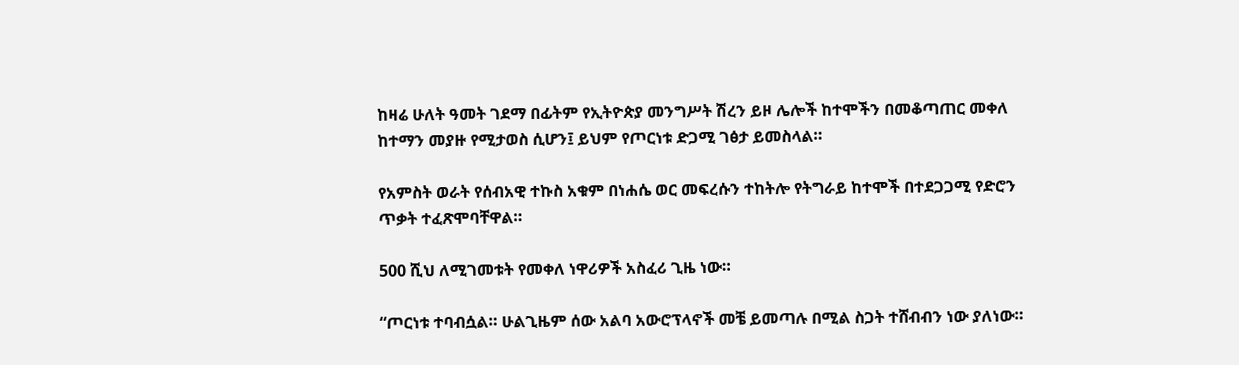ከዛሬ ሁለት ዓመት ገደማ በፊትም የኢትዮጵያ መንግሥት ሽረን ይዞ ሌሎች ከተሞችን በመቆጣጠር መቀለ ከተማን መያዙ የሚታወስ ሲሆን፤ ይህም የጦርነቱ ድጋሚ ገፅታ ይመስላል።

የአምስት ወራት የሰብአዊ ተኩስ አቁም በነሐሴ ወር መፍረሱን ተከትሎ የትግራይ ከተሞች በተደጋጋሚ የድሮን ጥቃት ተፈጽሞባቸዋል።

500 ሺህ ለሚገመቱት የመቀለ ነዋሪዎች አስፈሪ ጊዜ ነው።

“ጦርነቱ ተባብሷል። ሁልጊዜም ሰው አልባ አውሮፕላኖች መቼ ይመጣሉ በሚል ስጋት ተሸብብን ነው ያለነው።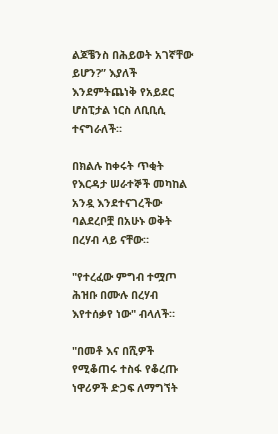ልጆቼንስ በሕይወት አገኛቸው ይሆን?” እያለች እንደምትጨነቅ የአይደር ሆስፒታል ነርስ ለቢቢሲ ተናግራለች።

በክልሉ ከቀሩት ጥቂት የእርዳታ ሠራተኞች መካከል አንዷ እንደተናገረችው ባልደረቦቿ በአሁኑ ወቅት በረሃብ ላይ ናቸው።

"የተረፈው ምግብ ተሟጦ ሕዝቡ በሙሉ በረሃብ እየተሰቃየ ነው" ብላለች።

"በመቶ እና በሺዎች የሚቆጠሩ ተስፋ የቆረጡ ነዋሪዎች ድጋፍ ለማግኘት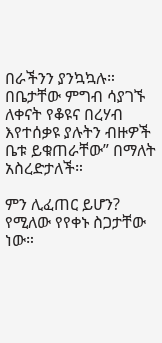በራችንን ያንኳኳሉ። በቤታቸው ምግብ ሳያገኙ ለቀናት የቆዩና በረሃብ እየተሰቃዩ ያሉትን ብዙዎች ቤቱ ይቁጠራቸው” በማለት አስረድታለች።

ምን ሊፈጠር ይሆን? የሚለው የየቀኑ ስጋታቸው ነው።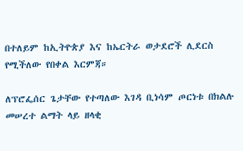በተለይም ከኢትዮጵያ እና ከኤርትራ ወታደሮች ሊደርስ የሚችለው የበቀል እርምጃ።

ለፕሮፌሰር ጌታቸው የተጣለው እገዳ ቢነሳም ጦርነቱ በክልሉ መሠረተ ልማት ላይ ዘላቂ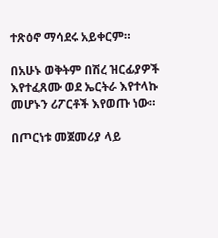ተጽዕኖ ማሳደሩ አይቀርም።

በአሁኑ ወቅትም በሽረ ዝርፊያዎች እየተፈጸሙ ወደ ኤርትራ እየተላኩ መሆኑን ሪፖርቶች እየወጡ ነው።

በጦርነቱ መጀመሪያ ላይ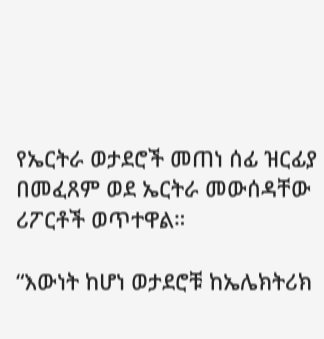የኤርትራ ወታደሮች መጠነ ሰፊ ዝርፊያ በመፈጸም ወደ ኤርትራ መውሰዳቸው ሪፖርቶች ወጥተዋል።

“እውነት ከሆነ ወታደሮቹ ከኤሌክትሪክ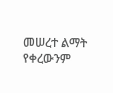መሠረተ ልማት የቀረውንም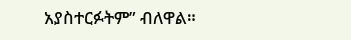አያስተርፉትም” ብለዋል።